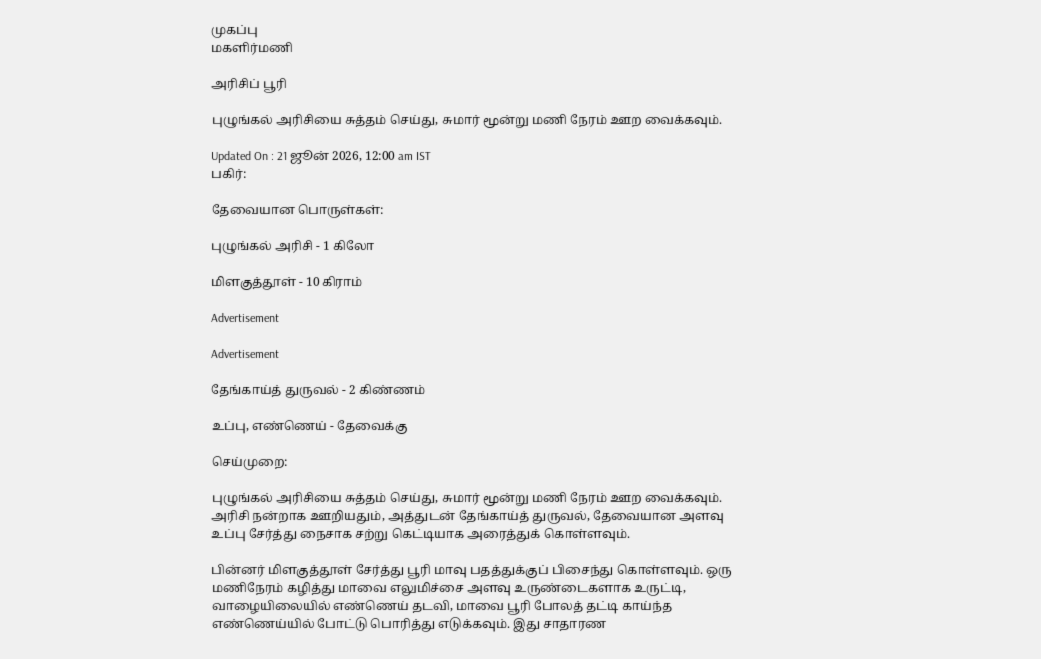முகப்பு
மகளிர்மணி

அரிசிப் பூரி

புழுங்கல் அரிசியை சுத்தம் செய்து, சுமார் மூன்று மணி நேரம் ஊற வைக்கவும்.

Updated On : 21 ஜூன் 2026, 12:00 am IST
பகிர்:

தேவையான பொருள்கள்:

புழுங்கல் அரிசி - 1 கிலோ

மிளகுத்தூள் - 10 கிராம்

Advertisement

Advertisement

தேங்காய்த் துருவல் - 2 கிண்ணம்

உப்பு, எண்ணெய் - தேவைக்கு

செய்முறை:

புழுங்கல் அரிசியை சுத்தம் செய்து, சுமார் மூன்று மணி நேரம் ஊற வைக்கவும். அரிசி நன்றாக ஊறியதும், அத்துடன் தேங்காய்த் துருவல், தேவையான அளவு உப்பு சேர்த்து நைசாக சற்று கெட்டியாக அரைத்துக் கொள்ளவும்.

பின்னர் மிளகுத்தூள் சேர்த்து பூரி மாவு பதத்துக்குப் பிசைந்து கொள்ளவும். ஒரு மணிநேரம் கழித்து மாவை எலுமிச்சை அளவு உருண்டைகளாக உருட்டி, வாழையிலையில் எண்ணெய் தடவி, மாவை பூரி போலத் தட்டி காய்ந்த எண்ணெய்யில் போட்டு பொரித்து எடுக்கவும். இது சாதாரண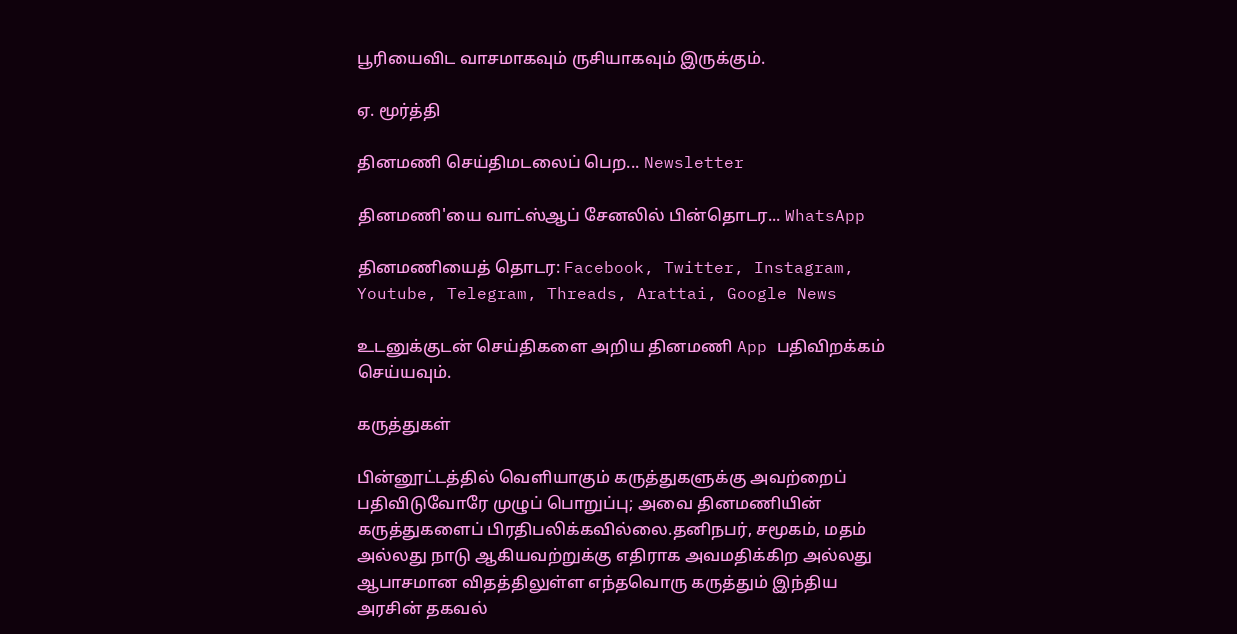பூரியைவிட வாசமாகவும் ருசியாகவும் இருக்கும்.

ஏ. மூர்த்தி

தினமணி செய்திமடலைப் பெற... Newsletter

தினமணி'யை வாட்ஸ்ஆப் சேனலில் பின்தொடர... WhatsApp

தினமணியைத் தொடர: Facebook, Twitter, Instagram, Youtube, Telegram, Threads, Arattai, Google News

உடனுக்குடன் செய்திகளை அறிய தினமணி App பதிவிறக்கம் செய்யவும்.

கருத்துகள்

பின்னூட்டத்தில் வெளியாகும் கருத்துகளுக்கு அவற்றைப் பதிவிடுவோரே முழுப் பொறுப்பு; அவை தினமணியின் கருத்துகளைப் பிரதிபலிக்கவில்லை.தனிநபர், சமூகம், மதம் அல்லது நாடு ஆகியவற்றுக்கு எதிராக அவமதிக்கிற அல்லது ஆபாசமான விதத்திலுள்ள எந்தவொரு கருத்தும் இந்திய அரசின் தகவல்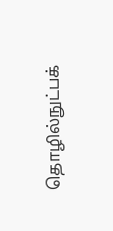தொழில்நுட்பக்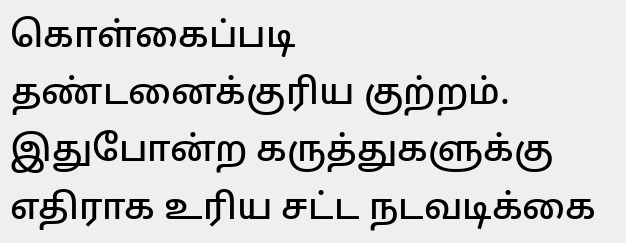கொள்கைப்படி தண்டனைக்குரிய குற்றம். இதுபோன்ற கருத்துகளுக்கு எதிராக உரிய சட்ட நடவடிக்கை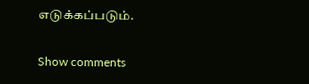எடுக்கப்படும்.

Show comments